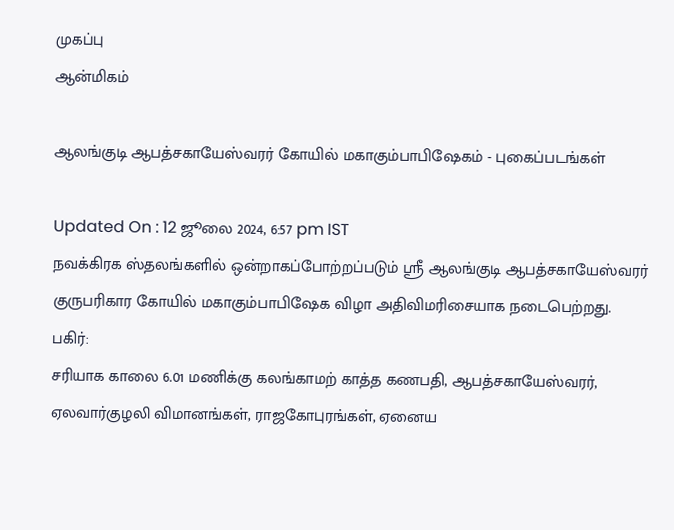முகப்பு
ஆன்மிகம்

ஆலங்குடி ஆபத்சகாயேஸ்வரர் கோயில் மகாகும்பாபிஷேகம் - புகைப்படங்கள்

Updated On : 12 ஜூலை 2024, 6:57 pm IST
நவக்கிரக ஸ்தலங்களில் ஒன்றாகப்போற்றப்படும் ஸ்ரீ ஆலங்குடி ஆபத்சகாயேஸ்வரர் குருபரிகார கோயில் மகாகும்பாபிஷேக விழா அதிவிமரிசையாக நடைபெற்றது.
பகிர்:
சரியாக காலை 6.01 மணிக்கு கலங்காமற் காத்த கணபதி, ஆபத்சகாயேஸ்வரர், ஏலவார்குழலி விமானங்கள், ராஜகோபுரங்கள், ஏனைய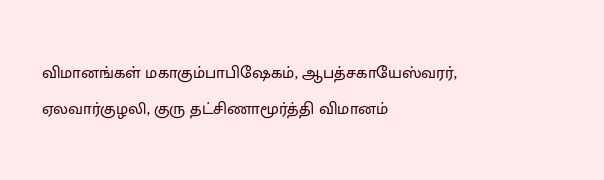விமானங்கள் மகாகும்பாபிஷேகம், ஆபத்சகாயேஸ்வரர், ஏலவார்குழலி, குரு தட்சிணாமூர்த்தி விமானம்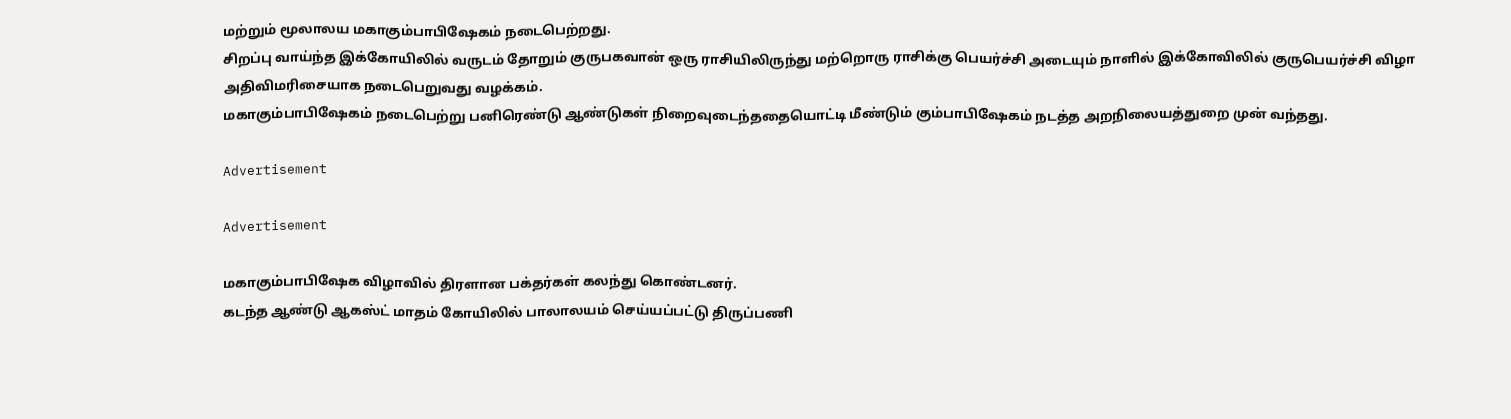மற்றும் மூலாலய மகாகும்பாபிஷேகம் நடைபெற்றது.
சிறப்பு வாய்ந்த இக்கோயிலில் வருடம் தோறும் குருபகவான் ஒரு ராசியிலிருந்து மற்றொரு ராசிக்கு பெயர்ச்சி அடையும் நாளில் இக்கோவிலில் குருபெயர்ச்சி விழா அதிவிமரிசையாக நடைபெறுவது வழக்கம்.
மகாகும்பாபிஷேகம் நடைபெற்று பனிரெண்டு ஆண்டுகள் நிறைவுடைந்ததையொட்டி மீண்டும் கும்பாபிஷேகம் நடத்த அறநிலையத்துறை முன் வந்தது.

Advertisement

Advertisement

மகாகும்பாபிஷேக விழாவில் திரளான பக்தர்கள் கலந்து கொண்டனர்.
கடந்த ஆண்டு ஆகஸ்ட் மாதம் கோயிலில் பாலாலயம் செய்யப்பட்டு திருப்பணி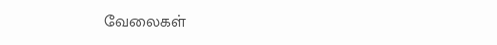வேலைகள்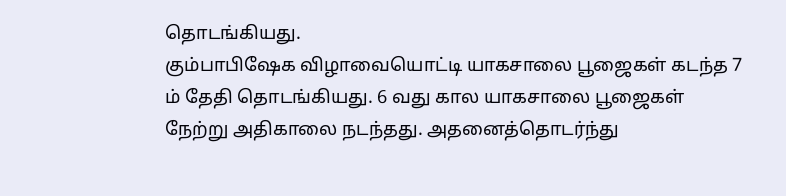தொடங்கியது.
கும்பாபிஷேக விழாவையொட்டி யாகசாலை பூஜைகள் கடந்த 7 ம் தேதி தொடங்கியது. 6 வது கால யாகசாலை பூஜைகள் நேற்று அதிகாலை நடந்தது. அதனைத்தொடர்ந்து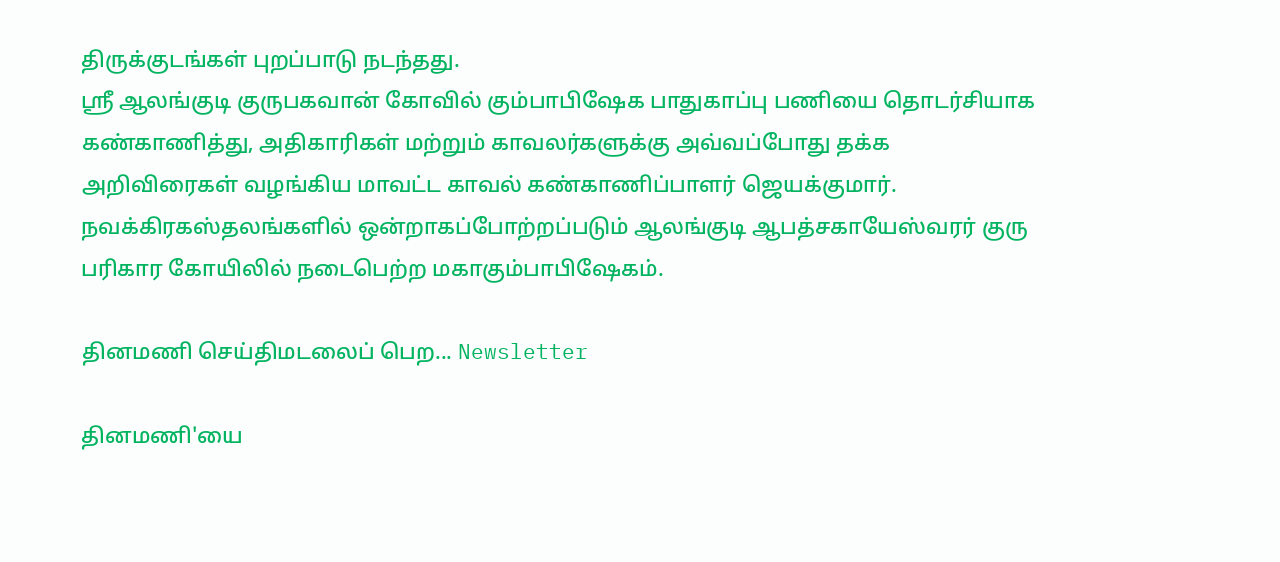திருக்குடங்கள் புறப்பாடு நடந்தது.
ஸ்ரீ ஆலங்குடி குருபகவான் கோவில் கும்பாபிஷேக பாதுகாப்பு பணியை தொடர்சியாக கண்காணித்து, அதிகாரிகள் மற்றும் காவலர்களுக்கு அவ்வப்போது தக்க அறிவிரைகள் வழங்கிய மாவட்ட காவல் கண்காணிப்பாளர் ஜெயக்குமார்.
நவக்கிரகஸ்தலங்களில் ஒன்றாகப்போற்றப்படும் ஆலங்குடி ஆபத்சகாயேஸ்வரர் குரு பரிகார கோயிலில் நடைபெற்ற மகாகும்பாபிஷேகம்.

தினமணி செய்திமடலைப் பெற... Newsletter

தினமணி'யை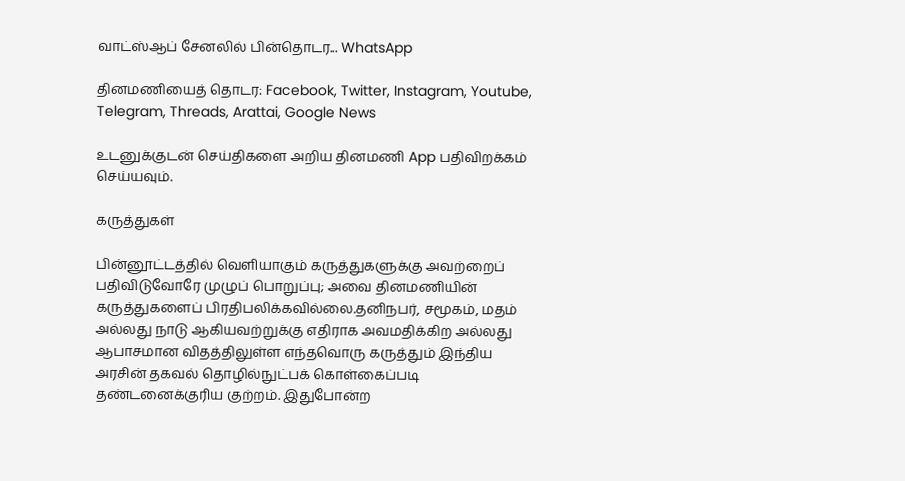வாட்ஸ்ஆப் சேனலில் பின்தொடர... WhatsApp

தினமணியைத் தொடர: Facebook, Twitter, Instagram, Youtube, Telegram, Threads, Arattai, Google News

உடனுக்குடன் செய்திகளை அறிய தினமணி App பதிவிறக்கம் செய்யவும்.

கருத்துகள்

பின்னூட்டத்தில் வெளியாகும் கருத்துகளுக்கு அவற்றைப் பதிவிடுவோரே முழுப் பொறுப்பு; அவை தினமணியின் கருத்துகளைப் பிரதிபலிக்கவில்லை.தனிநபர், சமூகம், மதம் அல்லது நாடு ஆகியவற்றுக்கு எதிராக அவமதிக்கிற அல்லது ஆபாசமான விதத்திலுள்ள எந்தவொரு கருத்தும் இந்திய அரசின் தகவல் தொழில்நுட்பக் கொள்கைப்படி தண்டனைக்குரிய குற்றம். இதுபோன்ற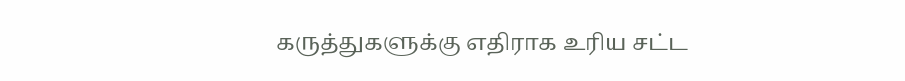கருத்துகளுக்கு எதிராக உரிய சட்ட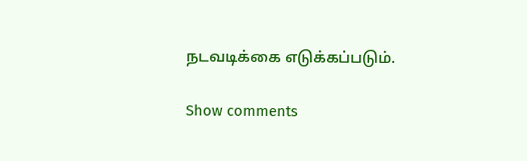நடவடிக்கை எடுக்கப்படும்.

Show comments